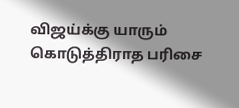விஜய்க்கு யாரும் கொடுத்திராத பரிசை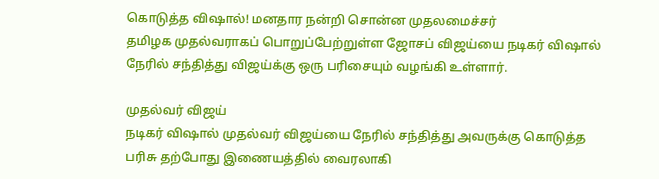கொடுத்த விஷால்! மனதார நன்றி சொன்ன முதலமைச்சர்
தமிழக முதல்வராகப் பொறுப்பேற்றுள்ள ஜோசப் விஜய்யை நடிகர் விஷால் நேரில் சந்தித்து விஜய்க்கு ஒரு பரிசையும் வழங்கி உள்ளார்.

முதல்வர் விஜய்
நடிகர் விஷால் முதல்வர் விஜய்யை நேரில் சந்தித்து அவருக்கு கொடுத்த பரிசு தற்போது இணையத்தில் வைரலாகி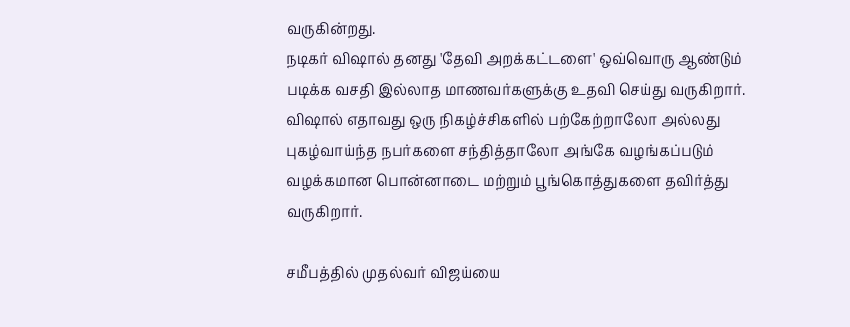வருகின்றது.
நடிகர் விஷால் தனது 'தேவி அறக்கட்டளை' ஒவ்வொரு ஆண்டும் படிக்க வசதி இல்லாத மாணவர்களுக்கு உதவி செய்து வருகிறார்.
விஷால் எதாவது ஒரு நிகழ்ச்சிகளில் பற்கேற்றாலோ அல்லது புகழ்வாய்ந்த நபர்களை சந்தித்தாலோ அங்கே வழங்கப்படும் வழக்கமான பொன்னாடை மற்றும் பூங்கொத்துகளை தவிர்த்து வருகிறார்.

சமீபத்தில் முதல்வர் விஜய்யை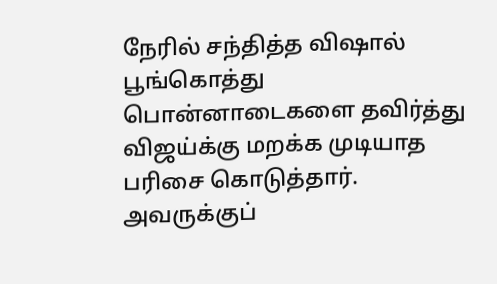நேரில் சந்தித்த விஷால் பூங்கொத்து பொன்னாடைகளை தவிர்த்து விஜய்க்கு மறக்க முடியாத பரிசை கொடுத்தார்.
அவருக்குப்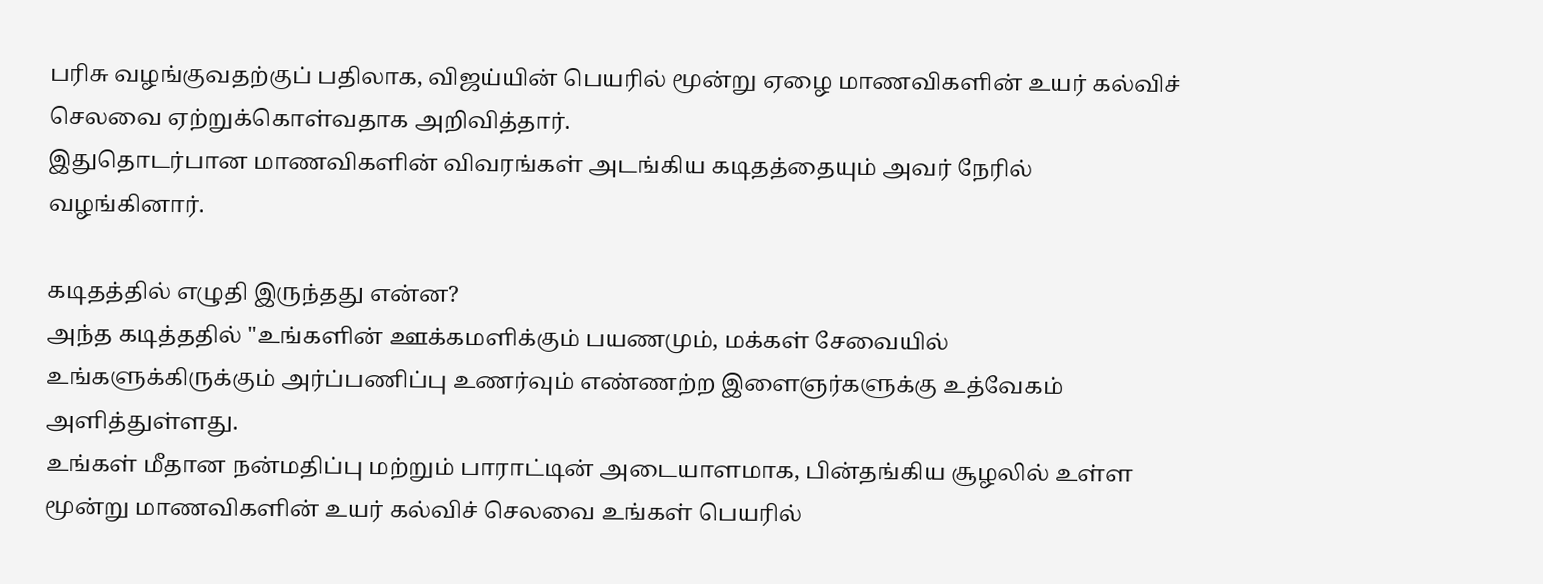பரிசு வழங்குவதற்குப் பதிலாக, விஜய்யின் பெயரில் மூன்று ஏழை மாணவிகளின் உயர் கல்விச் செலவை ஏற்றுக்கொள்வதாக அறிவித்தார்.
இதுதொடர்பான மாணவிகளின் விவரங்கள் அடங்கிய கடிதத்தையும் அவர் நேரில் வழங்கினார்.

கடிதத்தில் எழுதி இருந்தது என்ன?
அந்த கடித்ததில் "உங்களின் ஊக்கமளிக்கும் பயணமும், மக்கள் சேவையில் உங்களுக்கிருக்கும் அர்ப்பணிப்பு உணர்வும் எண்ணற்ற இளைஞர்களுக்கு உத்வேகம் அளித்துள்ளது.
உங்கள் மீதான நன்மதிப்பு மற்றும் பாராட்டின் அடையாளமாக, பின்தங்கிய சூழலில் உள்ள மூன்று மாணவிகளின் உயர் கல்விச் செலவை உங்கள் பெயரில்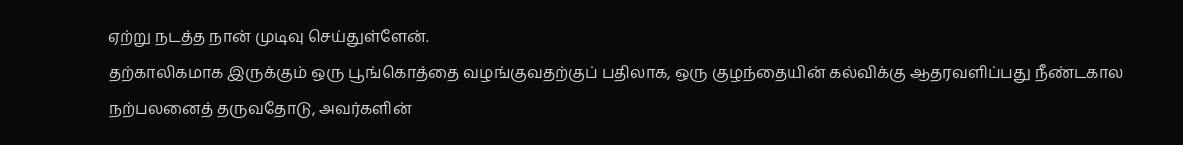ஏற்று நடத்த நான் முடிவு செய்துள்ளேன்.
தற்காலிகமாக இருக்கும் ஒரு பூங்கொத்தை வழங்குவதற்குப் பதிலாக, ஒரு குழந்தையின் கல்விக்கு ஆதரவளிப்பது நீண்டகால நற்பலனைத் தருவதோடு, அவர்களின்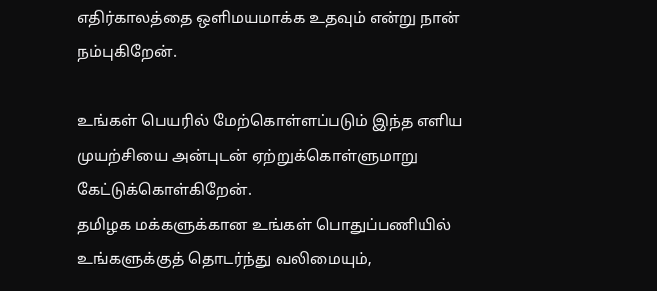எதிர்காலத்தை ஒளிமயமாக்க உதவும் என்று நான் நம்புகிறேன்.

உங்கள் பெயரில் மேற்கொள்ளப்படும் இந்த எளிய முயற்சியை அன்புடன் ஏற்றுக்கொள்ளுமாறு கேட்டுக்கொள்கிறேன்.
தமிழக மக்களுக்கான உங்கள் பொதுப்பணியில் உங்களுக்குத் தொடர்ந்து வலிமையும்,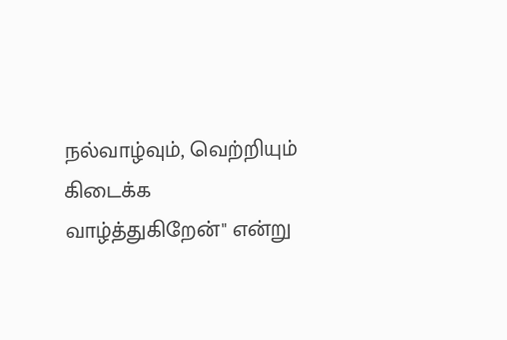நல்வாழ்வும், வெற்றியும் கிடைக்க வாழ்த்துகிறேன்" என்று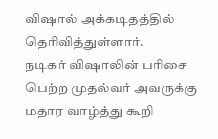விஷால் அக்கடிதத்தில் தெரிவித்துள்ளார்.
நடிகர் விஷாலின் பரிசை பெற்ற முதல்வர் அவருக்கு மதார வாழ்த்து கூறி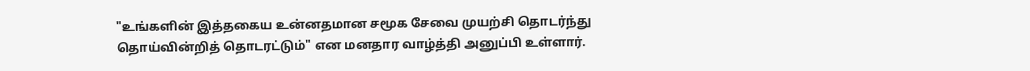"உங்களின் இத்தகைய உன்னதமான சமூக சேவை முயற்சி தொடர்ந்து தொய்வின்றித் தொடரட்டும்" என மனதார வாழ்த்தி அனுப்பி உள்ளார்.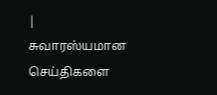| சுவாரஸ்யமான செய்திகளை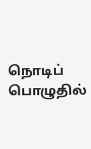நொடிப் பொழுதில்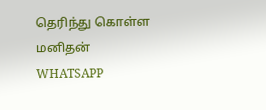தெரிந்து கொள்ள மனிதன் WHATSAPP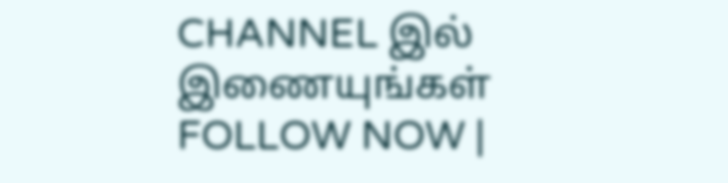CHANNEL இல் இணையுங்கள் FOLLOW NOW |